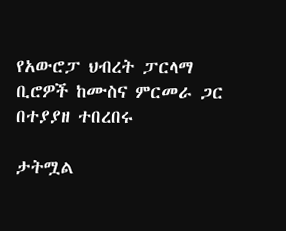የአውሮፓ ህብረት ፓርላማ ቢሮዎች ከሙስና ምርመራ ጋር በተያያዘ ተበረበሩ

ታትሟል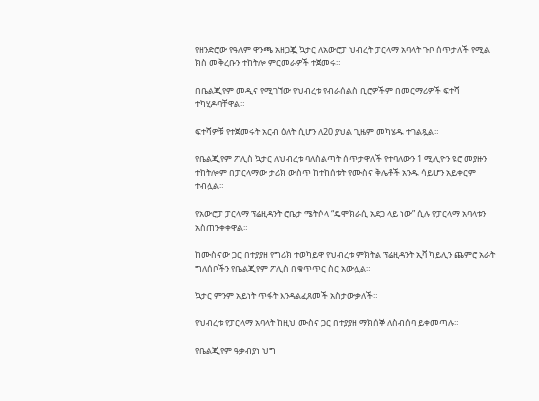የዘንድሮው የዓለም ዋንጫ አዘጋጇ ኳታር ለአውሮፓ ህብረት ፓርላማ አባላት ጉቦ ሰጥታለች የሚል ክስ መቅረቡን ተከትሎ ምርመራዎች ተጀመሩ።

በቤልጂየም መዲና የሚገኘው የህብረቱ የብራሰልስ ቢሮዎችም በመርማሪዎች ፍተሻ ተካሂዶባቸዋል።

ፍተሻዎቹ የተጀመሩት አርብ ዕለት ሲሆን ለ20 ያህል ጊዜም መካሄዱ ተገልጿል።

የቤልጂየም ፖሊስ ኳታር ለህብረቱ ባለስልጣት ሰጥታዋለች የተባለውን 1 ሚሊዮን ዩሮ መያዙን ተከትሎም በፓርላማው ታሪክ ውስጥ ከተከሰቱት የሙስና ቅሌቶች አንዱ ሳይሆን አይቀርም ተብሏል።

የአውሮፓ ፓርላማ ፕሬዚዳንት ሮቤታ ሜትሶላ “ዴሞክራሲ አደጋ ላይ ነው” ሲሉ የፓርላማ አባላቱን አስጠንቀቀዋል።

ከሙስናው ጋር በተያያዘ የግሪክ ተወካይዋ የህብረቱ ምክትል ፕሬዚዳንት ኢቫ ካይሊን ጨምሮ አራት ግለሰቦችን የቤልጂየም ፖሊስ በቁጥጥር ስር አውሏል።

ኳታር ምንም አይነት ጥፋት እንዳልፈጸመች አስታውቃለች።

የህብረቱ የፓርላማ አባላት ከዚህ ሙስና ጋር በተያያዘ ማክሰኞ ለስብሰባ ይቀመጣሉ።

የቤልጂየም ዓቃብያነ ህግ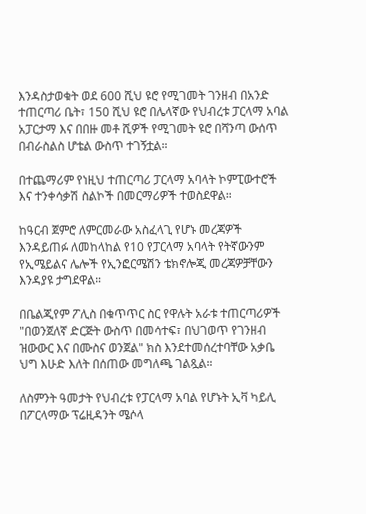እንዳስታወቁት ወደ 600 ሺህ ዩሮ የሚገመት ገንዘብ በአንድ ተጠርጣሪ ቤት፣ 150 ሺህ ዩሮ በሌላኛው የህብረቱ ፓርላማ አባል አፓርታማ እና በበዙ መቶ ሺዎች የሚገመት ዩሮ በሻንጣ ውሰጥ በብራስልስ ሆቴል ውስጥ ተገኝቷል።

በተጨማሪም የነዚህ ተጠርጣሪ ፓርላማ አባላት ኮምፒውተሮች እና ተንቀሳቃሽ ስልኮች በመርማሪዎች ተወስደዋል።

ከዓርብ ጀምሮ ለምርመራው አስፈላጊ የሆኑ መረጃዎች እንዳይጠፉ ለመከላከል የ10 የፓርላማ አባላት የትኛውንም የኢሜይልና ሌሎች የኢንፎርሜሽን ቴክኖሎጂ መረጃዎቻቸውን እንዳያዩ ታግደዋል።

በቤልጂየም ፖሊስ በቁጥጥር ስር የዋሉት አራቱ ተጠርጣሪዎች "በወንጀለኛ ድርጅት ውስጥ በመሳተፍ፣ በህገወጥ የገንዘብ ዝውውር እና በሙስና ወንጀል" ክስ እንደተመሰረተባቸው አቃቤ ህግ እሁድ እለት በሰጠው መግለጫ ገልጿል።

ለስምንት ዓመታት የህብረቱ የፓርላማ አባል የሆኑት ኢቫ ካይሊ በፖርላማው ፕሬዚዳንት ሜሶላ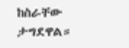ከስራቸው ታግደዋል።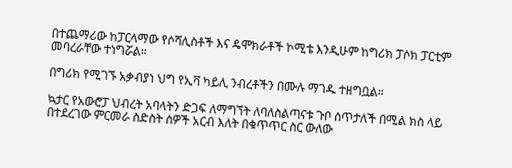በተጨማሪው ከፓርላማው የሶሻሊስቶች እና ዴሞክራቶች ኮሚቴ እንዲሁም ከግሪክ ፓሶክ ፓርቲም መባረራቸው ተነግሯል።

በግሪክ የሚገኙ አቃብያነ ህግ የኢቫ ካይሊ ንብረቶችን በሙሉ ማገዱ ተዘግቧል።

ኳታር የአውሮፓ ህብረት አባላትን ድጋፍ ለማግኘት ለባለስልጣናቱ ጉቦ ሰጥታለች በሚል ክስ ላይ በተደረገው ምርመራ ስድስት ሰዎች አርብ እለት በቁጥጥር ስር ውለው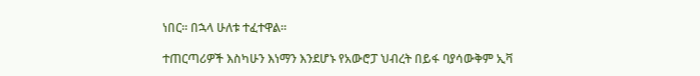ነበር። በኋላ ሁለቱ ተፈተዋል።

ተጠርጣሪዎች እስካሁን እነማን እንደሆኑ የአውሮፓ ህብረት በይፋ ባያሳውቅም ኢቫ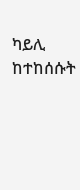ካይሊ ከተከሰሱት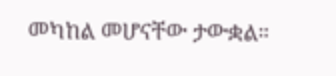መካከል መሆናቸው ታውቋል።